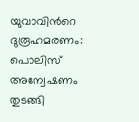യുവാവിന്‍റെ ദുരൂഹമരണം: പൊലിസ് അന്വേഷണം തുടങ്ങി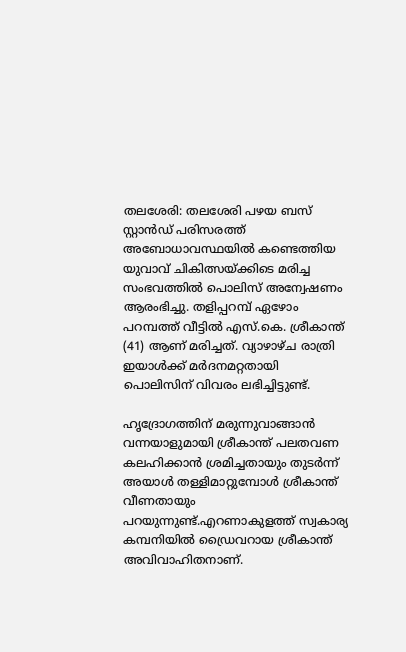തലശേരി: തലശേരി പഴയ ബസ് സ്റ്റാൻഡ് പരിസരത്ത് അബോധാവസ്ഥയിൽ കണ്ടെത്തിയ യുവാവ് ചികിത്സയ്ക്കിടെ മരിച്ച സംഭവത്തിൽ പൊലിസ് അന്വേഷണം ആരംഭിച്ചു. തളിപ്പറമ്പ് ഏഴോം പറമ്പത്ത് വീട്ടിൽ എസ്.കെ. ശ്രീകാന്ത് (41) ആണ് മരിച്ചത്. വ്യാഴാഴ്ച രാത്രി ഇയാൾക്ക് മർദനമറ്റതായി പൊലിസിന് വിവരം ലഭിച്ചിട്ടുണ്ട്.

ഹൃദ്രോഗത്തിന് മരുന്നുവാങ്ങാൻ വന്നയാളുമായി ശ്രീകാന്ത് പലതവണ കലഹിക്കാൻ ശ്രമിച്ചതായും തുടർന്ന് അയാൾ തള്ളിമാറ്റുമ്പോൾ ശ്രീകാന്ത് വീണതായും പറയുന്നുണ്ട്.എറണാകുളത്ത് സ്വകാര്യ കമ്പനിയിൽ ഡ്രൈവറായ ശ്രീകാന്ത് അവിവാഹിതനാണ്.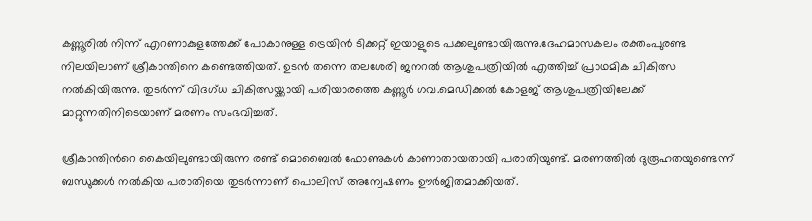കണ്ണൂരിൽ നിന്ന് എറണാകുളത്തേക്ക് പോകാനുള്ള ട്രെയിൻ ടിക്കറ്റ് ഇയാളുടെ പക്കലുണ്ടായിരുന്നു.ദേഹമാസകലം രക്തംപുരണ്ട നിലയിലാണ് ശ്രീകാന്തിനെ കണ്ടെത്തിയത്. ഉടൻ തന്നെ തലശേരി ജനറൽ ആശുപത്രിയിൽ എത്തിച്ച് പ്രാഥമിക ചികിത്സ നൽകിയിരുന്നു. തുടർന്ന് വിദഗ്ധ ചികിത്സയ്ക്കായി പരിയാരത്തെ കണ്ണൂർ ഗവ.മെഡിക്കൽ കോളജ് ആശുപത്രിയിലേക്ക് മാറ്റുന്നതിനിടെയാണ് മരണം സംഭവിച്ചത്.

ശ്രീകാന്തിന്‍റെ കൈയിലുണ്ടായിരുന്ന രണ്ട് മൊബൈൽ ഫോണുകൾ കാണാതായതായി പരാതിയുണ്ട്. മരണത്തിൽ ദുരൂഹതയുണ്ടെന്ന് ബന്ധുക്കൾ നൽകിയ പരാതിയെ തുടർന്നാണ് പൊലിസ് അന്വേഷണം ഊർജിതമാക്കിയത്.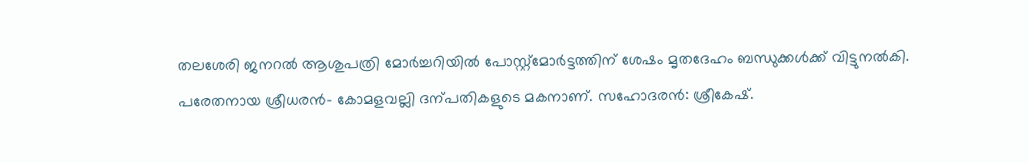തലശേരി ജനറൽ ആശുപത്രി മോർച്ചറിയിൽ പോസ്റ്റ്‌മോർട്ടത്തിന് ശേഷം മൃതദേഹം ബന്ധുക്കൾക്ക് വിട്ടുനൽകി. പരേതനായ ശ്രീധരൻ- കോമളവല്ലി ദന്പതികളുടെ മകനാണ്. സഹോദരൻ: ശ്രീകേഷ്.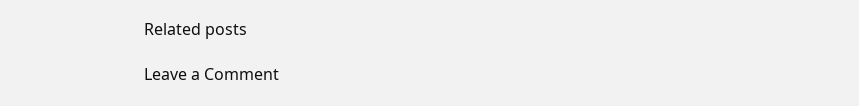Related posts

Leave a Comment